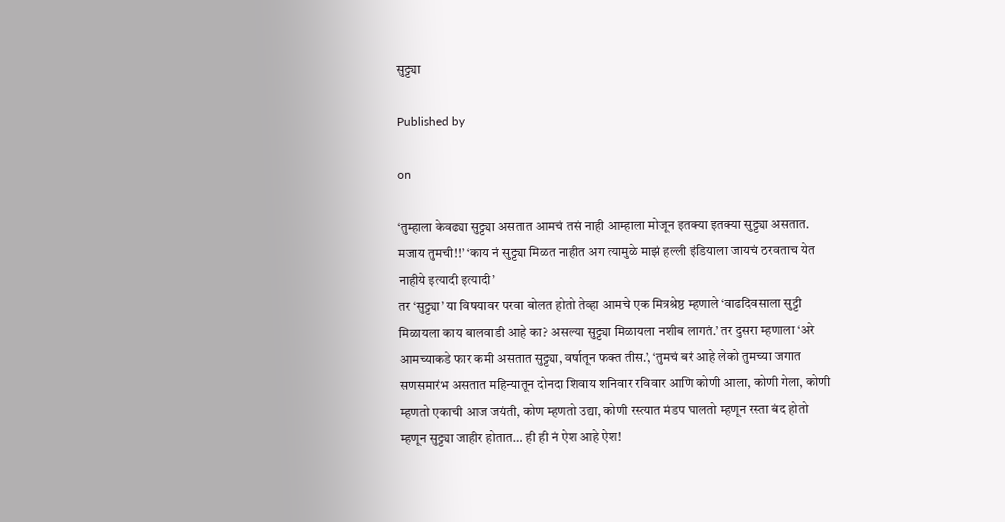सुट्ट्या

Published by

on

‘तुम्हाला केवढ्या सुट्ट्या असतात आमचं तसं नाही आम्हाला मोजून इतक्या इतक्या सुट्ट्या असतात. मजाय तुमची!!’ ‘काय नं सुट्ट्या मिळत नाहीत अग त्यामुळे माझं हल्ली इंडियाला जायचं ठरवताच येत नाहीये इत्यादी इत्यादी’
तर ‘सुट्ट्या’ या विषयावर परवा बोलत होतो तेव्हा आमचे एक मित्रश्रेष्ठ म्हणाले ‘वाढदिवसाला सुट्टी मिळायला काय बालवाडी आहे का? असल्या सुट्ट्या मिळायला नशीब लागतं.’ तर दुसरा म्हणाला ‘अरे आमच्याकडे फार कमी असतात सुट्ट्या, वर्षातून फक्त तीस.’, ‘तुमचं बरं आहे लेको तुमच्या जगात सणसमारंभ असतात महिन्यातून दोनदा शिवाय शनिवार रविवार आणि कोणी आला, कोणी गेला, कोणी म्हणतो एकाची आज जयंती, कोण म्हणतो उद्या, कोणी रस्त्यात मंडप घालतो म्हणून रस्ता बंद होतो म्हणून सुट्ट्या जाहीर होतात… ही ही नं ऐश आहे ऐश!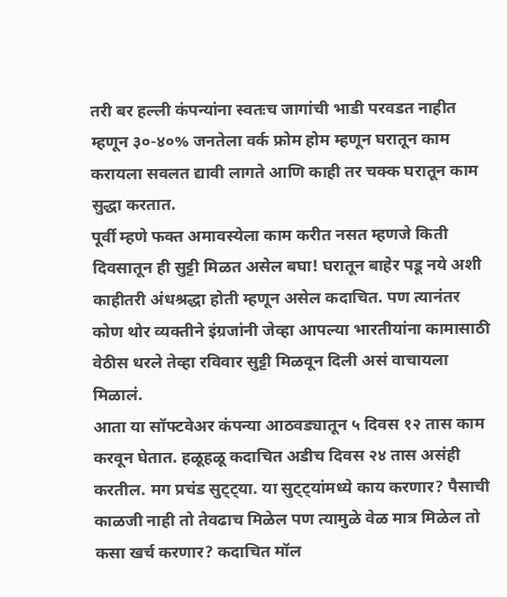तरी बर हल्ली कंपन्यांना स्वतःच जागांची भाडी परवडत नाहीत म्हणून ३०-४०% जनतेला वर्क फ्रोम होम म्हणून घरातून काम करायला सवलत द्यावी लागते आणि काही तर चक्क घरातून काम सुद्धा करतात.
पूर्वी म्हणे फक्त अमावस्येला काम करीत नसत म्हणजे किती दिवसातून ही सुट्टी मिळत असेल बघा! घरातून बाहेर पडू नये अशी काहीतरी अंधश्रद्धा होती म्हणून असेल कदाचित. पण त्यानंतर कोण थोर व्यक्तीने इंग्रजांनी जेव्हा आपल्या भारतीयांना कामासाठी वेठीस धरले तेव्हा रविवार सुट्टी मिळवून दिली असं वाचायला मिळालं.
आता या सॉफ्टवेअर कंपन्या आठवड्यातून ५ दिवस १२ तास काम करवून घेतात. हळूहळू कदाचित अडीच दिवस २४ तास असंही करतील. मग प्रचंड सुट्ट्या. या सुट्ट्यांमध्ये काय करणार? पैसाची काळजी नाही तो तेवढाच मिळेल पण त्यामुळे वेळ मात्र मिळेल तो कसा खर्च करणार? कदाचित मॉल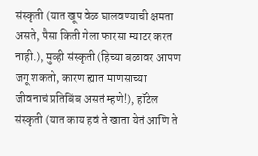संस्कृती (यात खूप वेळ घालवण्याची क्षमता असते, पैसा किती गेला फारसा म्याटर करत नाही.), मुव्ही संस्कृती (हिच्या बळावर आपण जगू शकतो, कारण ह्यात माणसाच्या जीवनाचं प्रतिबिंब असतं म्हणे!), हॉटेल संस्कृती (यात काय हवं ते खाता येतं आणि ते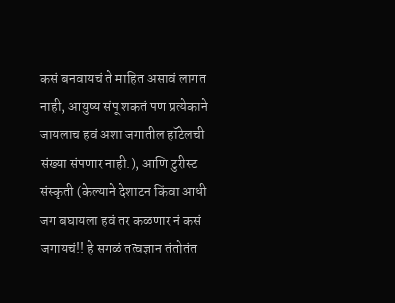कसं बनवायचं ते माहित असावं लागत नाही, आयुष्य संपू शकतं पण प्रत्येकाने जायलाच हवं अशा जगातील हॉटेलची संख्या संपणार नाही.), आणि टुरीस्ट संस्कृती (केल्याने देशाटन किंवा आधी जग बघायला हवं तर कळणार नं कसं जगायचं!! हे सगळं तत्वज्ञान तंतोतंत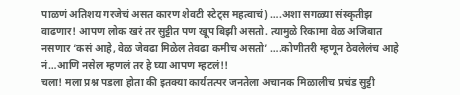पाळणं अतिशय गरजेचं असत कारण शेवटी स्टेट्स महत्वाचं) ….अशा सगळ्या संस्कृतीझ वाढणार! आपण लोक खरं तर सुट्टीत पण खूप बिझी असतो. त्यामुळे रिकामा वेळ अजिबात नसणार ‘कसं आहे, वेळ जेवढा मिळेल तेवढा कमीच असतो’ ….कोणीतरी म्हणून ठेवलेलंच आहे नं…आणि नसेल म्हणलं तर हे घ्या आपण म्हटलं!!
चला! मला प्रश्न पडला होता की इतक्या कार्यतत्पर जनतेला अचानक मिळालीच प्रचंड सुट्टी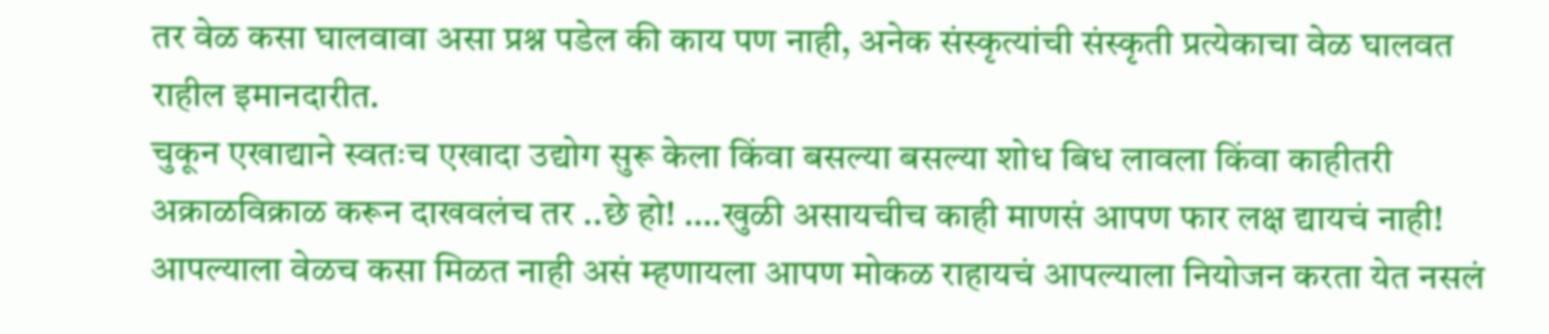तर वेळ कसा घालवावा असा प्रश्न पडेल की काय पण नाही, अनेक संस्कृत्यांची संस्कृती प्रत्येकाचा वेळ घालवत राहील इमानदारीत.
चुकून एखाद्याने स्वतःच एखादा उद्योग सुरू केला किंवा बसल्या बसल्या शोध बिध लावला किंवा काहीतरी अक्राळविक्राळ करून दाखवलंच तर ..छे हो! ….खुळी असायचीच काही माणसं आपण फार लक्ष द्यायचं नाही!
आपल्याला वेळच कसा मिळत नाही असं म्हणायला आपण मोकळ राहायचं आपल्याला नियोजन करता येत नसलं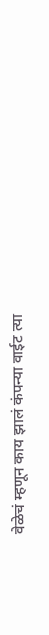वेळेचं म्हणून काय झालं कंपन्या वाईट त्या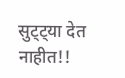सुट्ट्या देत नाहीत!!